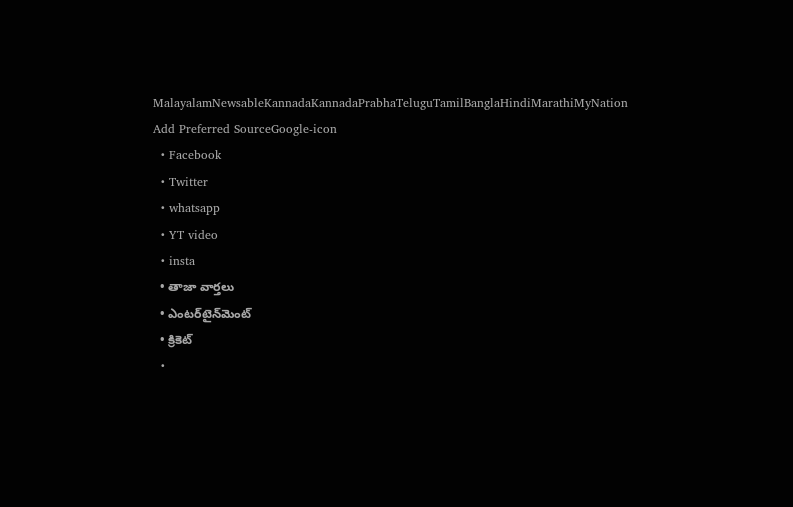MalayalamNewsableKannadaKannadaPrabhaTeluguTamilBanglaHindiMarathiMyNation
Add Preferred SourceGoogle-icon
  • Facebook
  • Twitter
  • whatsapp
  • YT video
  • insta
  • తాజా వార్తలు
  • ఎంటర్‌టైన్‌మెంట్
  • క్రికెట్
  •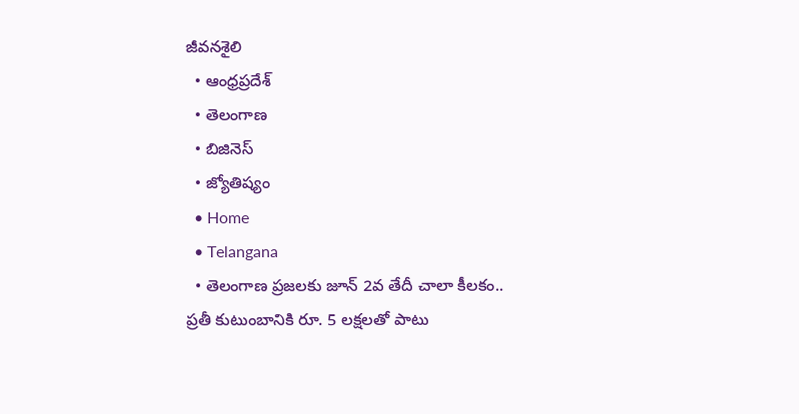జీవనశైలి
  • ఆంధ్రప్రదేశ్
  • తెలంగాణ
  • బిజినెస్
  • జ్యోతిష్యం
  • Home
  • Telangana
  • తెలంగాణ ప్ర‌జ‌ల‌కు జూన్ 2వ తేదీ చాలా కీల‌కం.. ప్ర‌తీ కుటుంబానికి రూ. 5 ల‌క్ష‌ల‌తో పాటు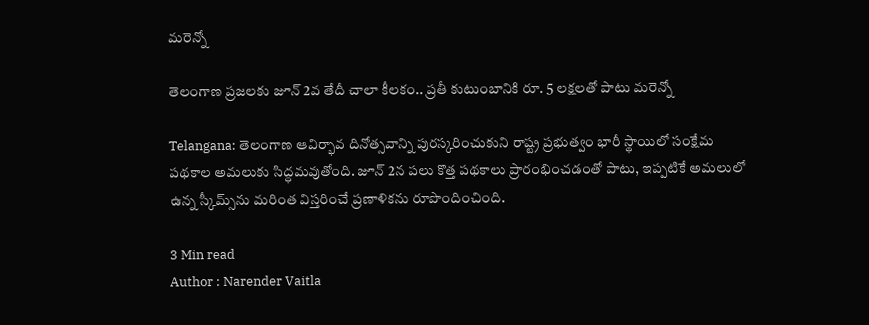మరెన్నో

తెలంగాణ ప్ర‌జ‌ల‌కు జూన్ 2వ తేదీ చాలా కీల‌కం.. ప్ర‌తీ కుటుంబానికి రూ. 5 ల‌క్ష‌ల‌తో పాటు మరెన్నో

Telangana: తెలంగాణ ఆవిర్భావ దినోత్సవాన్ని పురస్కరించుకుని రాష్ట్ర ప్రభుత్వం భారీ స్థాయిలో సంక్షేమ పథకాల అమలుకు సిద్ధమవుతోంది. జూన్ 2న పలు కొత్త పథకాలు ప్రారంభించడంతో పాటు, ఇప్పటికే అమలులో ఉన్న స్కీమ్స్‌ను మరింత విస్తరించే ప్రణాళికను రూపొందించింది.

3 Min read
Author : Narender Vaitla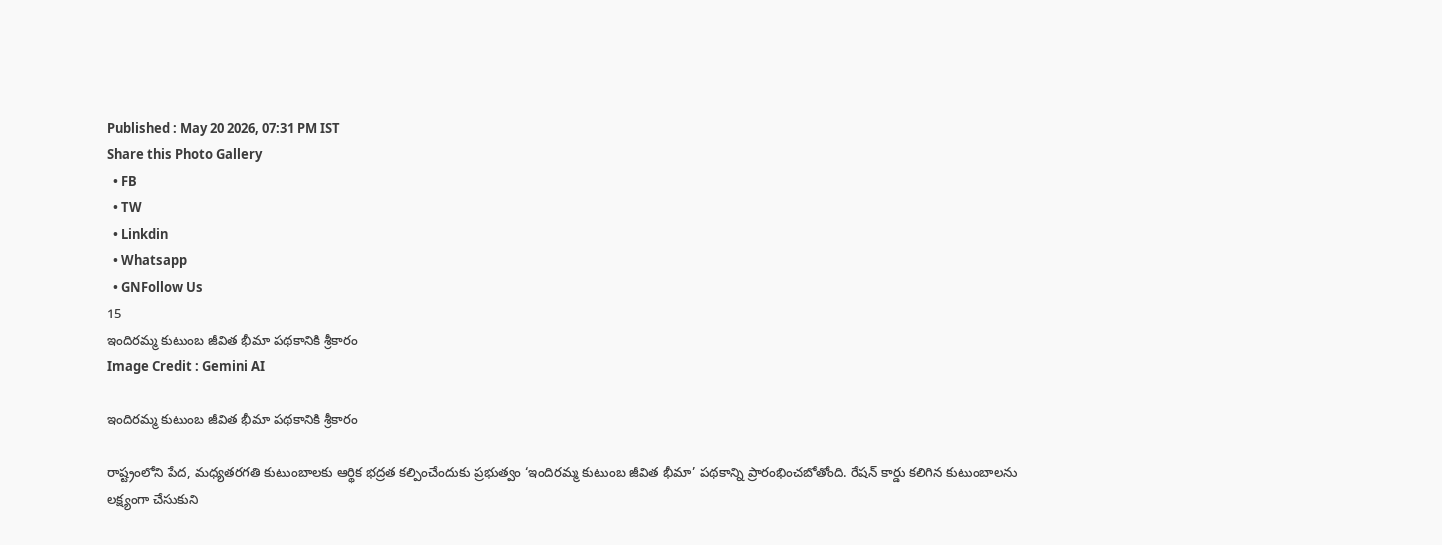Published : May 20 2026, 07:31 PM IST
Share this Photo Gallery
  • FB
  • TW
  • Linkdin
  • Whatsapp
  • GNFollow Us
15
ఇందిరమ్మ కుటుంబ జీవిత భీమా పథకానికి శ్రీకారం
Image Credit : Gemini AI

ఇందిరమ్మ కుటుంబ జీవిత భీమా పథకానికి శ్రీకారం

రాష్ట్రంలోని పేద, మధ్యతరగతి కుటుంబాలకు ఆర్థిక భద్రత కల్పించేందుకు ప్రభుత్వం ‘ఇందిరమ్మ కుటుంబ జీవిత భీమా’ పథకాన్ని ప్రారంభించబోతోంది. రేషన్ కార్డు కలిగిన కుటుంబాలను లక్ష్యంగా చేసుకుని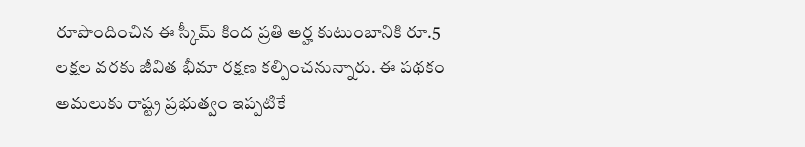రూపొందించిన ఈ స్కీమ్ కింద ప్రతి అర్హ కుటుంబానికి రూ.5 లక్షల వరకు జీవిత భీమా రక్షణ కల్పించనున్నారు. ఈ పథకం అమలుకు రాష్ట్ర ప్రభుత్వం ఇప్పటికే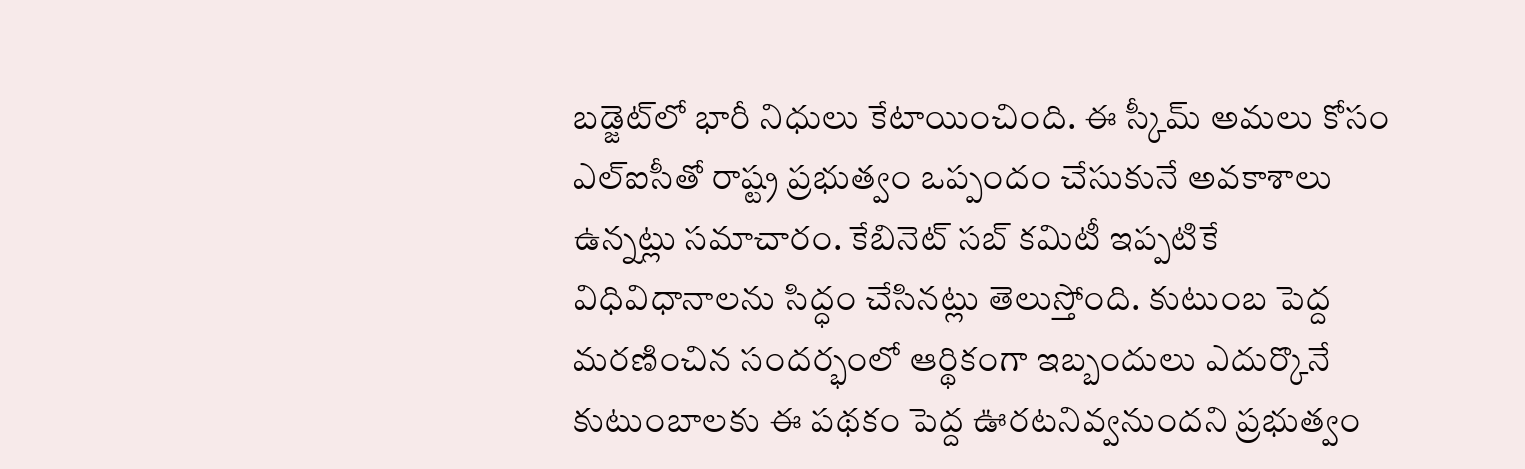బడ్జెట్‌లో భారీ నిధులు కేటాయించింది. ఈ స్కీమ్ అమలు కోసం ఎల్‌ఐసీతో రాష్ట్ర ప్రభుత్వం ఒప్పందం చేసుకునే అవకాశాలు ఉన్నట్లు సమాచారం. కేబినెట్ సబ్ కమిటీ ఇప్పటికే విధివిధానాలను సిద్ధం చేసినట్లు తెలుస్తోంది. కుటుంబ పెద్ద మరణించిన సందర్భంలో ఆర్థికంగా ఇబ్బందులు ఎదుర్కొనే కుటుంబాలకు ఈ పథకం పెద్ద ఊరటనివ్వనుందని ప్రభుత్వం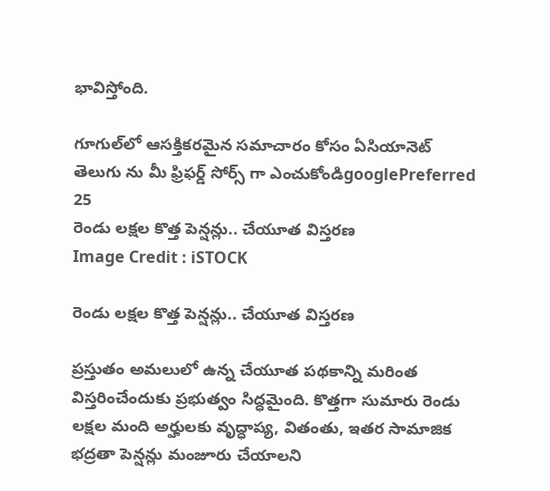భావిస్తోంది.

గూగుల్‌లో ఆసక్తికరమైన సమాచారం కోసం ఏసియానెట్ తెలుగు ను మీ ఫ్రిఫర్డ్ సోర్స్ గా ఎంచుకోండిgooglePreferred
25
రెండు లక్షల కొత్త పెన్షన్లు.. చేయూత విస్తరణ
Image Credit : iSTOCK

రెండు లక్షల కొత్త పెన్షన్లు.. చేయూత విస్తరణ

ప్రస్తుతం అమలులో ఉన్న చేయూత పథకాన్ని మరింత విస్తరించేందుకు ప్రభుత్వం సిద్ధమైంది. కొత్తగా సుమారు రెండు లక్షల మంది అర్హులకు వృద్ధాప్య, వితంతు, ఇతర సామాజిక భద్రతా పెన్షన్లు మంజూరు చేయాలని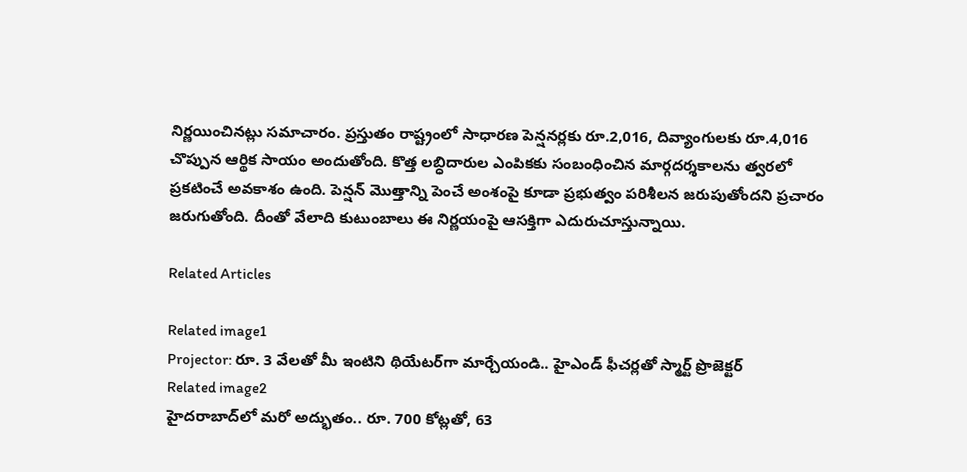నిర్ణయించినట్లు సమాచారం. ప్రస్తుతం రాష్ట్రంలో సాధారణ పెన్షనర్లకు రూ.2,016, దివ్యాంగులకు రూ.4,016 చొప్పున ఆర్థిక సాయం అందుతోంది. కొత్త లబ్ధిదారుల ఎంపికకు సంబంధించిన మార్గదర్శకాలను త్వరలో ప్రకటించే అవకాశం ఉంది. పెన్షన్ మొత్తాన్ని పెంచే అంశంపై కూడా ప్రభుత్వం పరిశీలన జరుపుతోందని ప్రచారం జరుగుతోంది. దీంతో వేలాది కుటుంబాలు ఈ నిర్ణయంపై ఆసక్తిగా ఎదురుచూస్తున్నాయి.

Related Articles

Related image1
Projector: రూ. 3 వేల‌తో మీ ఇంటిని థియేట‌ర్‌గా మార్చేయండి.. హైఎండ్ ఫీచ‌ర్ల‌తో స్మార్ట్ ప్రొజెక్ట‌ర్‌
Related image2
హైద‌రాబాద్‌లో మ‌రో అద్భుతం.. రూ. 700 కోట్ల‌తో, 63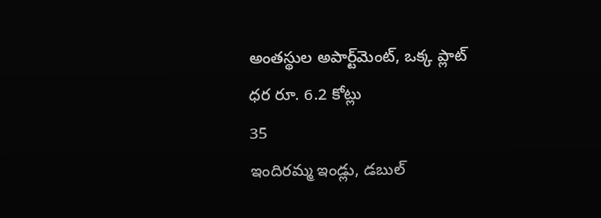అంత‌స్థుల అపార్ట్‌మెంట్‌, ఒక్క ప్లాట్ ధ‌ర రూ. 6.2 కోట్లు
35
ఇందిరమ్మ ఇండ్లు, డబుల్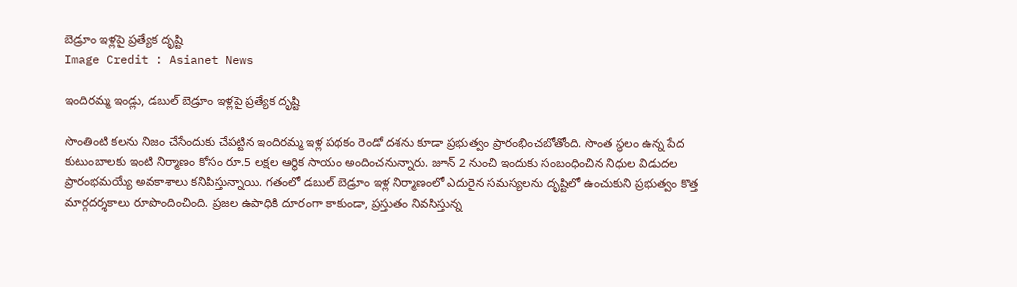బెడ్రూం ఇళ్లపై ప్రత్యేక దృష్టి
Image Credit : Asianet News

ఇందిరమ్మ ఇండ్లు, డబుల్ బెడ్రూం ఇళ్లపై ప్రత్యేక దృష్టి

సొంతింటి కలను నిజం చేసేందుకు చేపట్టిన ఇందిరమ్మ ఇళ్ల పథకం రెండో దశను కూడా ప్రభుత్వం ప్రారంభించబోతోంది. సొంత స్థలం ఉన్న పేద కుటుంబాలకు ఇంటి నిర్మాణం కోసం రూ.5 లక్షల ఆర్థిక సాయం అందించనున్నారు. జూన్ 2 నుంచి ఇందుకు సంబంధించిన నిధుల విడుదల ప్రారంభమయ్యే అవకాశాలు కనిపిస్తున్నాయి. గతంలో డబుల్ బెడ్రూం ఇళ్ల నిర్మాణంలో ఎదురైన సమస్యలను దృష్టిలో ఉంచుకుని ప్రభుత్వం కొత్త మార్గదర్శకాలు రూపొందించింది. ప్రజల ఉపాధికి దూరంగా కాకుండా, ప్రస్తుతం నివసిస్తున్న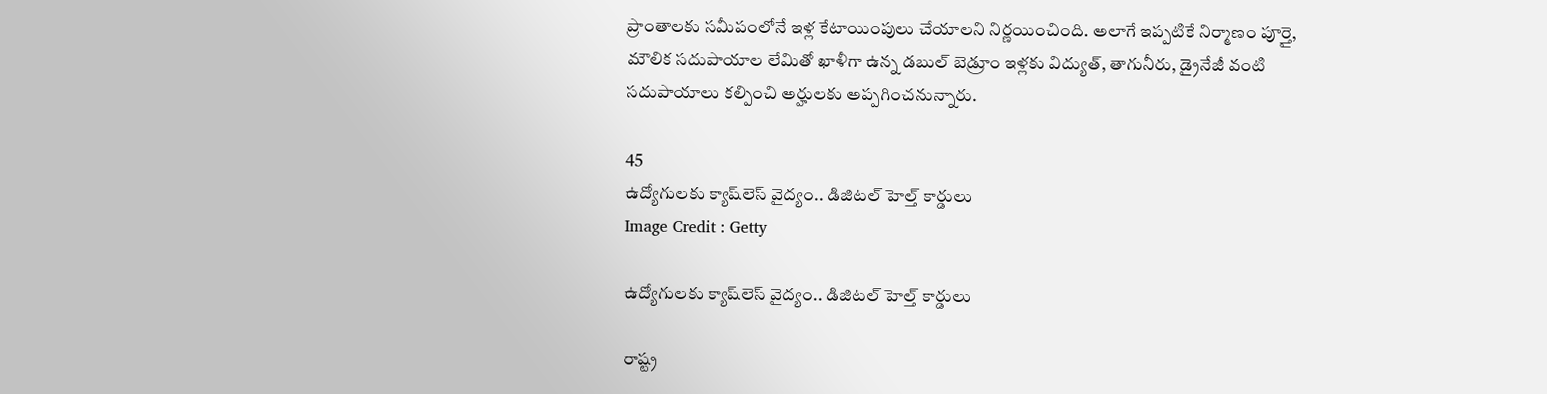ప్రాంతాలకు సమీపంలోనే ఇళ్ల కేటాయింపులు చేయాలని నిర్ణయించింది. అలాగే ఇప్పటికే నిర్మాణం పూర్తై, మౌలిక సదుపాయాల లేమితో ఖాళీగా ఉన్న డబుల్ బెడ్రూం ఇళ్లకు విద్యుత్‌, తాగునీరు, డ్రైనేజీ వంటి సదుపాయాలు కల్పించి అర్హులకు అప్పగించనున్నారు.

45
ఉద్యోగులకు క్యాష్‌లెస్ వైద్యం.. డిజిటల్ హెల్త్ కార్డులు
Image Credit : Getty

ఉద్యోగులకు క్యాష్‌లెస్ వైద్యం.. డిజిటల్ హెల్త్ కార్డులు

రాష్ట్ర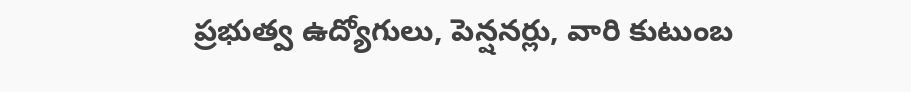ప్రభుత్వ ఉద్యోగులు, పెన్షనర్లు, వారి కుటుంబ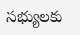సభ్యులకు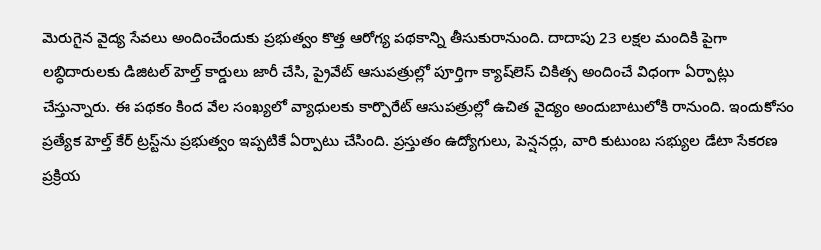మెరుగైన వైద్య సేవలు అందించేందుకు ప్రభుత్వం కొత్త ఆరోగ్య పథకాన్ని తీసుకురానుంది. దాదాపు 23 లక్షల మందికి పైగా లబ్ధిదారులకు డిజిటల్ హెల్త్ కార్డులు జారీ చేసి, ప్రైవేట్ ఆసుపత్రుల్లో పూర్తిగా క్యాష్‌లెస్ చికిత్స అందించే విధంగా ఏర్పాట్లు చేస్తున్నారు. ఈ పథకం కింద వేల సంఖ్యలో వ్యాధులకు కార్పొరేట్ ఆసుపత్రుల్లో ఉచిత వైద్యం అందుబాటులోకి రానుంది. ఇందుకోసం ప్రత్యేక హెల్త్ కేర్ ట్రస్ట్‌ను ప్రభుత్వం ఇప్పటికే ఏర్పాటు చేసింది. ప్రస్తుతం ఉద్యోగులు, పెన్షనర్లు, వారి కుటుంబ సభ్యుల డేటా సేకరణ ప్రక్రియ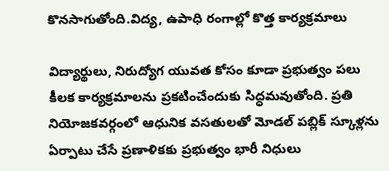కొనసాగుతోంది.విద్య, ఉపాధి రంగాల్లో కొత్త కార్యక్రమాలు

విద్యార్థులు, నిరుద్యోగ యువత కోసం కూడా ప్రభుత్వం పలు కీలక కార్యక్రమాలను ప్రకటించేందుకు సిద్ధమవుతోంది. ప్రతి నియోజకవర్గంలో ఆధునిక వసతులతో మోడల్ పబ్లిక్ స్కూళ్లను ఏర్పాటు చేసే ప్రణాళికకు ప్రభుత్వం భారీ నిధులు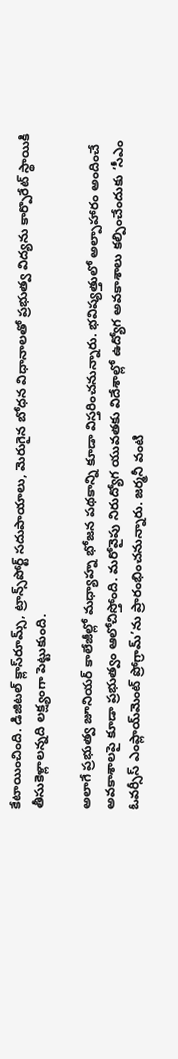కేటాయించింది. డిజిటల్ క్లాస్‌రూమ్స్‌, ట్రాన్స్‌పోర్ట్ సదుపాయాలు, మెరుగైన బోధన విధానాలతో ప్రభుత్వ విద్యను కార్పొరేట్ స్థాయికి తీసుకెళ్లాలన్నది లక్ష్యంగా పెట్టుకుంది.

అలాగే ప్రభుత్వ జూనియర్ కాలేజీల్లో మధ్యాహ్న భోజన పథకాన్ని కూడా విస్తరించనున్నారు. భవిష్యత్తులో అల్పాహారం అందించే అవకాశాలపై కూడా ప్రభుత్వం ఆలోచిస్తోంది. మరోవైపు నిరుద్యోగ యువతకు విదేశాల్లో ఉద్యోగ అవకాశాలు కల్పించేందుకు ‘సీఎం ఓవర్సీస్ ఎంప్లాయ్‌మెంట్ ప్రోగ్రామ్’ను ప్రారంభించనున్నారు. జర్మనీ వంటి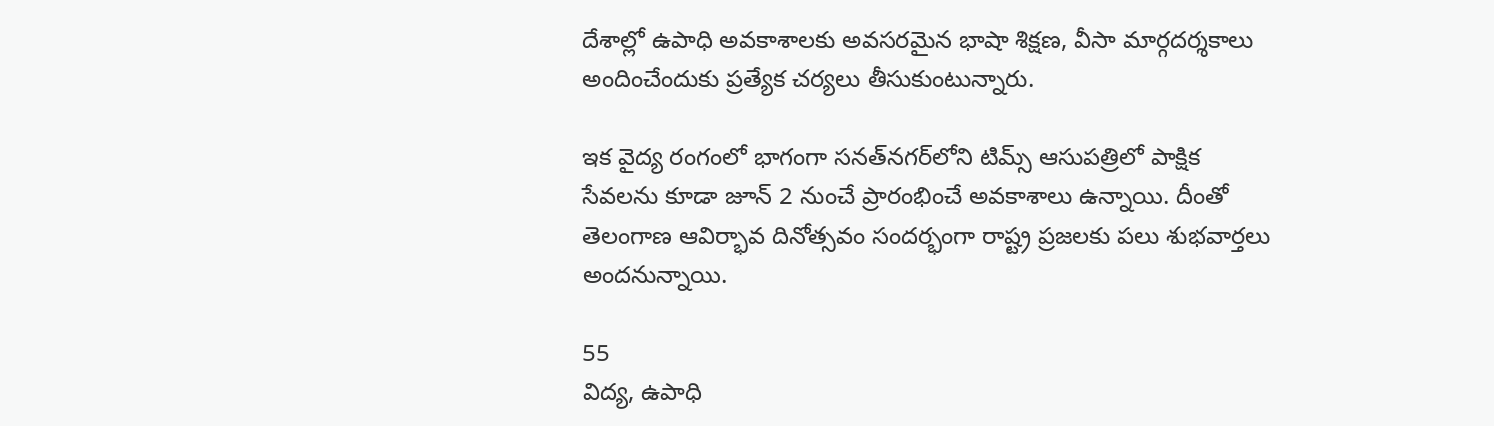దేశాల్లో ఉపాధి అవకాశాలకు అవసరమైన భాషా శిక్షణ, వీసా మార్గదర్శకాలు అందించేందుకు ప్రత్యేక చర్యలు తీసుకుంటున్నారు.

ఇక వైద్య రంగంలో భాగంగా సనత్‌నగర్‌లోని టిమ్స్ ఆసుపత్రిలో పాక్షిక సేవలను కూడా జూన్ 2 నుంచే ప్రారంభించే అవకాశాలు ఉన్నాయి. దీంతో తెలంగాణ ఆవిర్భావ దినోత్సవం సందర్భంగా రాష్ట్ర ప్రజలకు పలు శుభవార్తలు అందనున్నాయి.

55
విద్య, ఉపాధి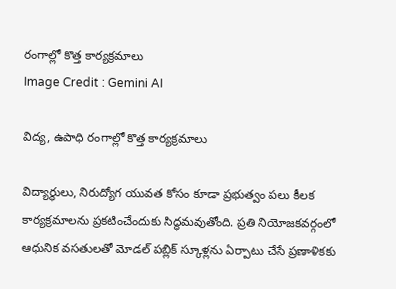రంగాల్లో కొత్త కార్యక్రమాలు
Image Credit : Gemini AI

విద్య, ఉపాధి రంగాల్లో కొత్త కార్యక్రమాలు

విద్యార్థులు, నిరుద్యోగ యువత కోసం కూడా ప్రభుత్వం పలు కీలక కార్యక్రమాలను ప్రకటించేందుకు సిద్ధమవుతోంది. ప్రతి నియోజకవర్గంలో ఆధునిక వసతులతో మోడల్ పబ్లిక్ స్కూళ్లను ఏర్పాటు చేసే ప్రణాళికకు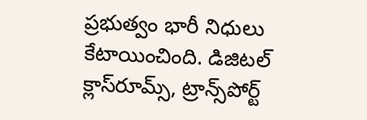ప్రభుత్వం భారీ నిధులు కేటాయించింది. డిజిటల్ క్లాస్‌రూమ్స్‌, ట్రాన్స్‌పోర్ట్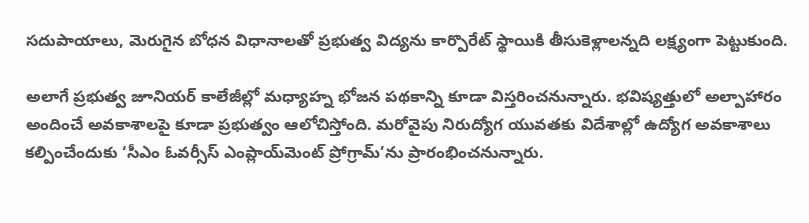సదుపాయాలు, మెరుగైన బోధన విధానాలతో ప్రభుత్వ విద్యను కార్పొరేట్ స్థాయికి తీసుకెళ్లాలన్నది లక్ష్యంగా పెట్టుకుంది.

అలాగే ప్రభుత్వ జూనియర్ కాలేజీల్లో మధ్యాహ్న భోజన పథకాన్ని కూడా విస్తరించనున్నారు. భవిష్యత్తులో అల్పాహారం అందించే అవకాశాలపై కూడా ప్రభుత్వం ఆలోచిస్తోంది. మరోవైపు నిరుద్యోగ యువతకు విదేశాల్లో ఉద్యోగ అవకాశాలు కల్పించేందుకు ‘సీఎం ఓవర్సీస్ ఎంప్లాయ్‌మెంట్ ప్రోగ్రామ్’ను ప్రారంభించనున్నారు.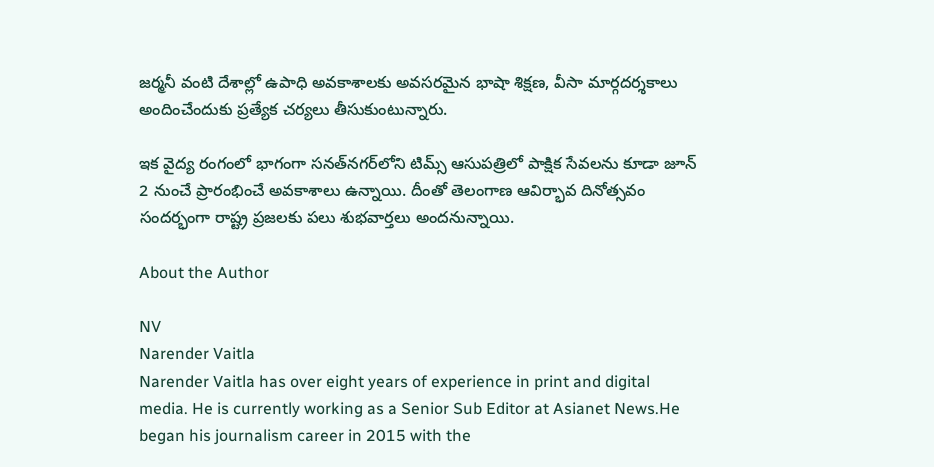జర్మనీ వంటి దేశాల్లో ఉపాధి అవకాశాలకు అవసరమైన భాషా శిక్షణ, వీసా మార్గదర్శకాలు అందించేందుకు ప్రత్యేక చర్యలు తీసుకుంటున్నారు.

ఇక వైద్య రంగంలో భాగంగా సనత్‌నగర్‌లోని టిమ్స్ ఆసుపత్రిలో పాక్షిక సేవలను కూడా జూన్ 2 నుంచే ప్రారంభించే అవకాశాలు ఉన్నాయి. దీంతో తెలంగాణ ఆవిర్భావ దినోత్సవం సందర్భంగా రాష్ట్ర ప్రజలకు పలు శుభవార్తలు అందనున్నాయి.

About the Author

NV
Narender Vaitla
Narender Vaitla has over eight years of experience in print and digital media. He is currently working as a Senior Sub Editor at Asianet News.He began his journalism career in 2015 with the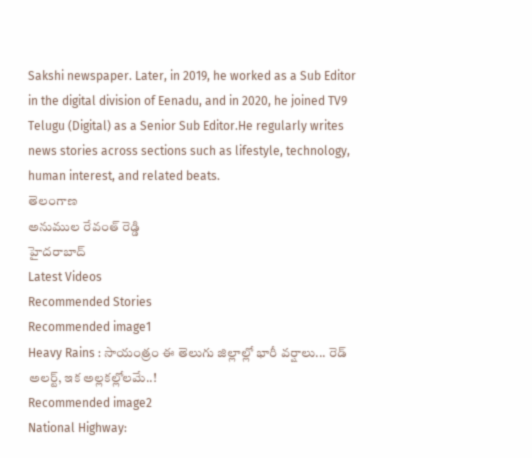Sakshi newspaper. Later, in 2019, he worked as a Sub Editor in the digital division of Eenadu, and in 2020, he joined TV9 Telugu (Digital) as a Senior Sub Editor.He regularly writes news stories across sections such as lifestyle, technology, human interest, and related beats.
తెలంగాణ
అనుముల రేవంత్ రెడ్డి
హైదరాబాద్
Latest Videos
Recommended Stories
Recommended image1
Heavy Rains : సాయంత్రం ఈ తెలుగు జిల్లాల్లో భారీ వర్షాలు... రెడ్ అలర్ట్, ఇక అల్లకల్లోలమే..!
Recommended image2
National Highway: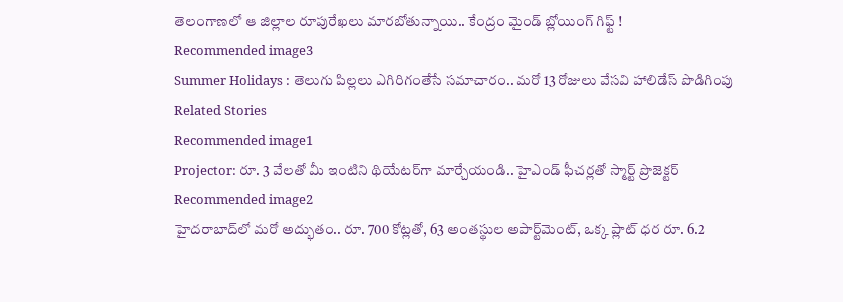తెలంగాణలో ఆ జిల్లాల రూపురేఖలు మారబోతున్నాయి.. కేంద్రం మైండ్ బ్లోయింగ్ గిఫ్ట్ !
Recommended image3
Summer Holidays : తెలుగు పిల్లలు ఎగిరిగంతేసే సమాచారం.. మరో 13 రోజులు వేసవి హాలిడేస్ పొడిగింపు
Related Stories
Recommended image1
Projector: రూ. 3 వేల‌తో మీ ఇంటిని థియేట‌ర్‌గా మార్చేయండి.. హైఎండ్ ఫీచ‌ర్ల‌తో స్మార్ట్ ప్రొజెక్ట‌ర్‌
Recommended image2
హైద‌రాబాద్‌లో మ‌రో అద్భుతం.. రూ. 700 కోట్ల‌తో, 63 అంత‌స్థుల అపార్ట్‌మెంట్‌, ఒక్క ప్లాట్ ధ‌ర రూ. 6.2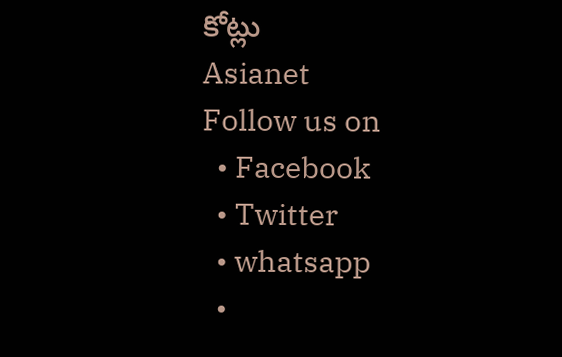కోట్లు
Asianet
Follow us on
  • Facebook
  • Twitter
  • whatsapp
  •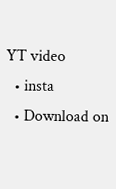YT video
  • insta
  • Download on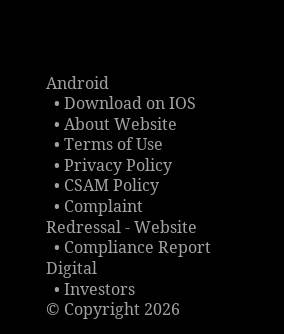Android
  • Download on IOS
  • About Website
  • Terms of Use
  • Privacy Policy
  • CSAM Policy
  • Complaint Redressal - Website
  • Compliance Report Digital
  • Investors
© Copyright 2026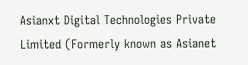Asianxt Digital Technologies Private Limited (Formerly known as Asianet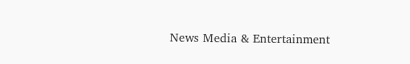News Media & Entertainment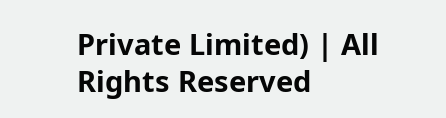Private Limited) | All Rights Reserved